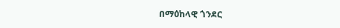በማዕከላዊ ጎንደር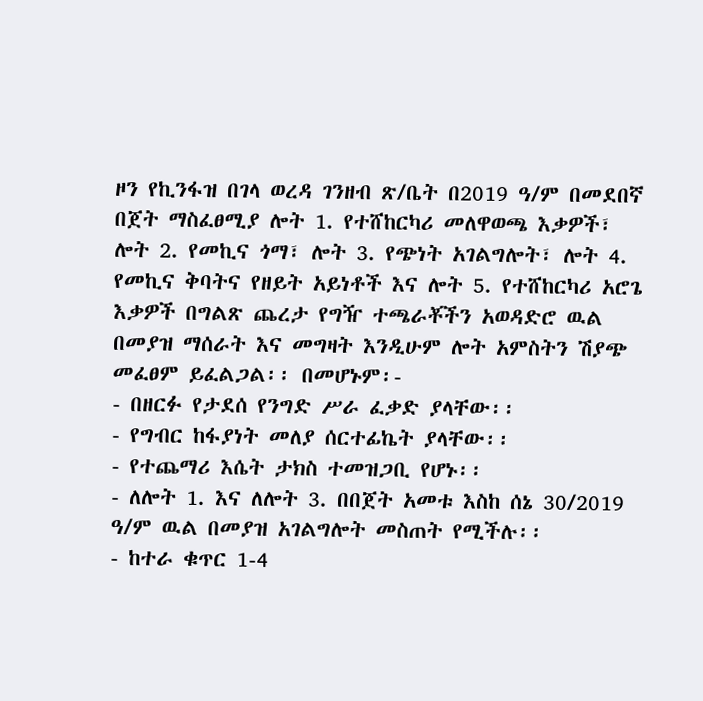ዞን የኪንፋዝ በገላ ወረዳ ገንዘብ ጽ/ቤት በ2019 ዓ/ም በመደበኛ በጀት ማስፈፀሚያ ሎት 1. የተሸከርካሪ መለዋወጫ እቃዎች፣ ሎት 2. የመኪና ጎማ፣ ሎት 3. የጭነት አገልግሎት፣ ሎት 4. የመኪና ቅባትና የዘይት አይነቶች እና ሎት 5. የተሸከርካሪ አሮጌ እቃዎች በግልጽ ጨረታ የግዥ ተጫራቾችን አወዳድሮ ዉል በመያዝ ማሰራት እና መግዛት እንዲሁም ሎት አምስትን ሽያጭ መፈፀም ይፈልጋል፡፡ በመሆኑም፡-
- በዘርፉ የታደሰ የንግድ ሥራ ፈቃድ ያላቸው፡፡
- የግብር ከፋያነት መለያ ሰርተፊኬት ያላቸው፡፡
- የተጨማሪ እሴት ታክስ ተመዝጋቢ የሆኑ፡፡
- ለሎት 1. እና ለሎት 3. በበጀት አመቱ እስከ ሰኔ 30/2019 ዓ/ም ዉል በመያዝ አገልግሎት መስጠት የሚችሉ፡፡
- ከተራ ቁጥር 1-4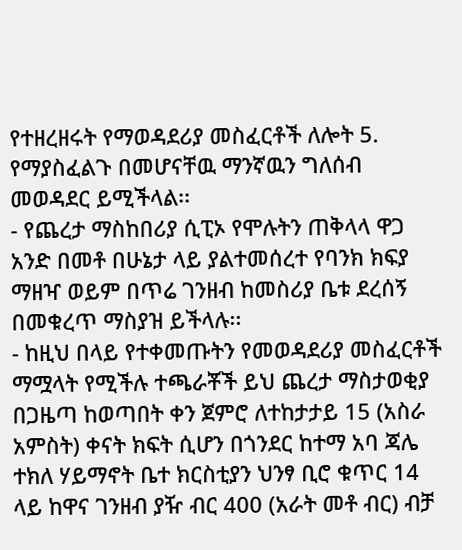የተዘረዘሩት የማወዳደሪያ መስፈርቶች ለሎት 5. የማያስፈልጉ በመሆናቸዉ ማንኛዉን ግለሰብ መወዳደር ይሚችላል፡፡
- የጨረታ ማስከበሪያ ሲፒኦ የሞሉትን ጠቅላላ ዋጋ አንድ በመቶ በሁኔታ ላይ ያልተመሰረተ የባንክ ክፍያ ማዘዣ ወይም በጥሬ ገንዘብ ከመስሪያ ቤቱ ደረሰኝ በመቁረጥ ማስያዝ ይችላሉ፡፡
- ከዚህ በላይ የተቀመጡትን የመወዳደሪያ መስፈርቶች ማሟላት የሚችሉ ተጫራቾች ይህ ጨረታ ማስታወቂያ በጋዜጣ ከወጣበት ቀን ጀምሮ ለተከታታይ 15 (አስራ አምስት) ቀናት ክፍት ሲሆን በጎንደር ከተማ አባ ጃሌ ተክለ ሃይማኖት ቤተ ክርስቲያን ህንፃ ቢሮ ቁጥር 14 ላይ ከዋና ገንዘብ ያዥ ብር 400 (አራት መቶ ብር) ብቻ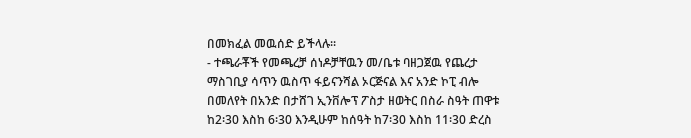በመክፈል መዉሰድ ይችላሉ፡፡
- ተጫራቾች የመጫረቻ ሰነዶቻቸዉን መ/ቤቱ ባዘጋጀዉ የጨረታ ማስገቢያ ሳጥን ዉስጥ ፋይናንሻል ኦርጅናል እና አንድ ኮፒ ብሎ በመለየት በአንድ በታሸገ ኢንቨሎፕ ፖስታ ዘወትር በስራ ስዓት ጠዋቱ ከ2፡30 እስከ 6፡30 እንዲሁም ከሰዓት ከ7፡30 እስከ 11፡30 ድረስ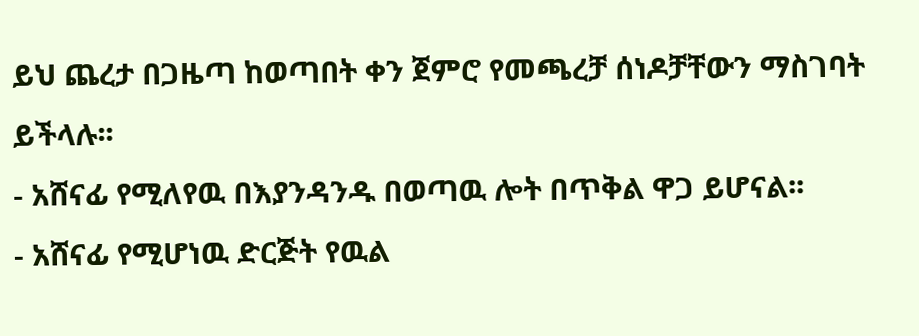ይህ ጨረታ በጋዜጣ ከወጣበት ቀን ጀምሮ የመጫረቻ ሰነዶቻቸውን ማስገባት ይችላሉ፡፡
- አሸናፊ የሚለየዉ በእያንዳንዱ በወጣዉ ሎት በጥቅል ዋጋ ይሆናል፡፡
- አሸናፊ የሚሆነዉ ድርጅት የዉል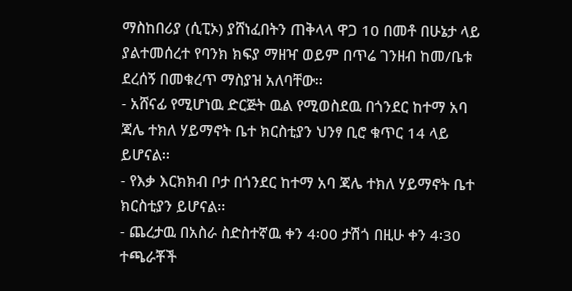ማስከበሪያ (ሲፒኦ) ያሸነፈበትን ጠቅላላ ዋጋ 10 በመቶ በሁኔታ ላይ ያልተመሰረተ የባንክ ክፍያ ማዘዣ ወይም በጥሬ ገንዘብ ከመ/ቤቱ ደረሰኝ በመቁረጥ ማስያዝ አለባቸው፡፡
- አሸናፊ የሚሆነዉ ድርጅት ዉል የሚወስደዉ በጎንደር ከተማ አባ ጃሌ ተክለ ሃይማኖት ቤተ ክርስቲያን ህንፃ ቢሮ ቁጥር 14 ላይ ይሆናል፡፡
- የእቃ እርክክብ ቦታ በጎንደር ከተማ አባ ጃሌ ተክለ ሃይማኖት ቤተ ክርስቲያን ይሆናል፡፡
- ጨረታዉ በአስራ ስድስተኛዉ ቀን 4፡00 ታሽጎ በዚሁ ቀን 4፡30 ተጫራቾች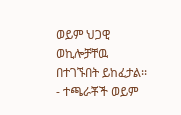ወይም ህጋዊ ወኪሎቻቸዉ በተገኙበት ይከፈታል፡፡
- ተጫራቾች ወይም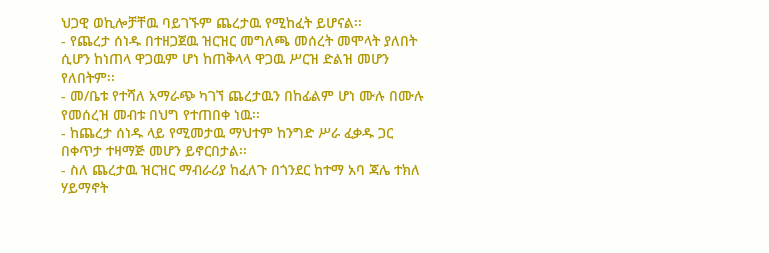ህጋዊ ወኪሎቻቸዉ ባይገኙም ጨረታዉ የሚከፈት ይሆናል፡፡
- የጨረታ ሰነዱ በተዘጋጀዉ ዝርዝር መግለጫ መሰረት መሞላት ያለበት ሲሆን ከነጠላ ዋጋዉም ሆነ ከጠቅላላ ዋጋዉ ሥርዝ ድልዝ መሆን የለበትም፡፡
- መ/ቤቱ የተሻለ አማራጭ ካገኘ ጨረታዉን በከፊልም ሆነ ሙሉ በሙሉ የመሰረዝ መብቱ በህግ የተጠበቀ ነዉ፡፡
- ከጨረታ ሰነዱ ላይ የሚመታዉ ማህተም ከንግድ ሥራ ፈቃዱ ጋር በቀጥታ ተዛማጅ መሆን ይኖርበታል፡፡
- ስለ ጨረታዉ ዝርዝር ማብራሪያ ከፈለጉ በጎንደር ከተማ አባ ጃሌ ተክለ ሃይማኖት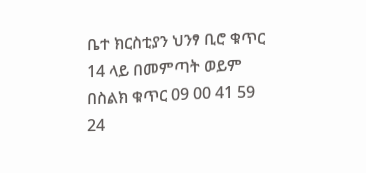ቤተ ክርስቲያን ህንፃ ቢሮ ቁጥር 14 ላይ በመምጣት ወይም በስልክ ቁጥር 09 00 41 59 24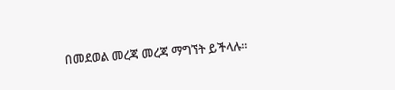በመደወል መረጃ መረጃ ማግኘት ይችላሉ፡፡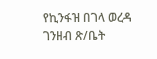የኪንፋዝ በገላ ወረዳ ገንዘብ ጽ/ቤት